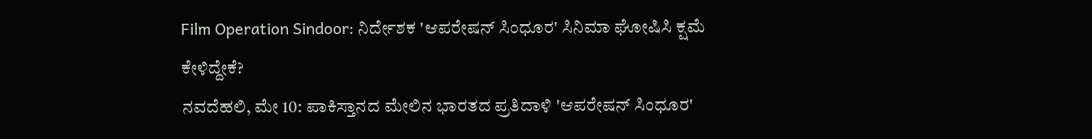Film Operation Sindoor: ನಿರ್ದೇಶಕ 'ಆಪರೇಷನ್ ಸಿಂಧೂರ' ಸಿನಿಮಾ ಘೋಷಿಸಿ ಕ್ಷಮೆ ಕೇಳಿದ್ದೇಕೆ?
ನವದೆಹಲಿ, ಮೇ 10: ಪಾಕಿಸ್ತಾನದ ಮೇಲಿನ ಭಾರತದ ಪ್ರತಿದಾಳಿ 'ಆಪರೇಷನ್ ಸಿಂಧೂರ'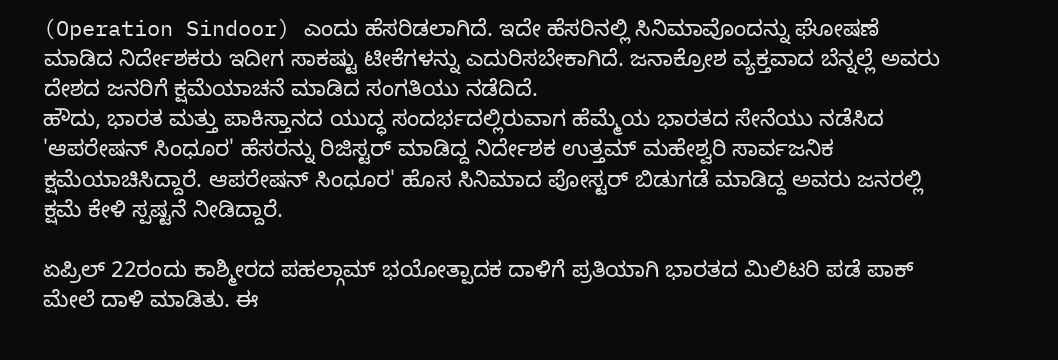(Operation Sindoor) ಎಂದು ಹೆಸರಿಡಲಾಗಿದೆ. ಇದೇ ಹೆಸರಿನಲ್ಲಿ ಸಿನಿಮಾವೊಂದನ್ನು ಘೋಷಣೆ ಮಾಡಿದ ನಿರ್ದೇಶಕರು ಇದೀಗ ಸಾಕಷ್ಟು ಟೀಕೆಗಳನ್ನು ಎದುರಿಸಬೇಕಾಗಿದೆ. ಜನಾಕ್ರೋಶ ವ್ಯಕ್ತವಾದ ಬೆನ್ನಲ್ಲೆ ಅವರು ದೇಶದ ಜನರಿಗೆ ಕ್ಷಮೆಯಾಚನೆ ಮಾಡಿದ ಸಂಗತಿಯು ನಡೆದಿದೆ.
ಹೌದು, ಭಾರತ ಮತ್ತು ಪಾಕಿಸ್ತಾನದ ಯುದ್ಧ ಸಂದರ್ಭದಲ್ಲಿರುವಾಗ ಹೆಮ್ಮೆಯ ಭಾರತದ ಸೇನೆಯು ನಡೆಸಿದ 'ಆಪರೇಷನ್ ಸಿಂಧೂರ' ಹೆಸರನ್ನು ರಿಜಿಸ್ಟರ್ ಮಾಡಿದ್ದ ನಿರ್ದೇಶಕ ಉತ್ತಮ್ ಮಹೇಶ್ವರಿ ಸಾರ್ವಜನಿಕ ಕ್ಷಮೆಯಾಚಿಸಿದ್ದಾರೆ. ಆಪರೇಷನ್ ಸಿಂಧೂರ' ಹೊಸ ಸಿನಿಮಾದ ಪೋಸ್ಟರ್ ಬಿಡುಗಡೆ ಮಾಡಿದ್ದ ಅವರು ಜನರಲ್ಲಿ ಕ್ಷಮೆ ಕೇಳಿ ಸ್ಪಷ್ಟನೆ ನೀಡಿದ್ದಾರೆ.

ಏಪ್ರಿಲ್ 22ರಂದು ಕಾಶ್ಮೀರದ ಪಹಲ್ಗಾಮ್ ಭಯೋತ್ಪಾದಕ ದಾಳಿಗೆ ಪ್ರತಿಯಾಗಿ ಭಾರತದ ಮಿಲಿಟರಿ ಪಡೆ ಪಾಕ್ ಮೇಲೆ ದಾಳಿ ಮಾಡಿತು. ಈ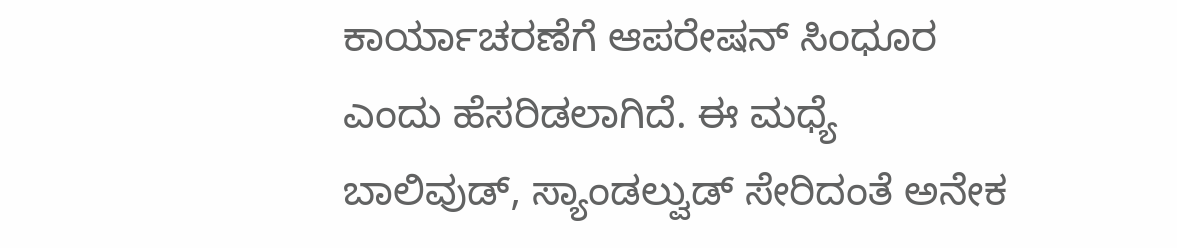ಕಾರ್ಯಾಚರಣೆಗೆ ಆಪರೇಷನ್ ಸಿಂಧೂರ ಎಂದು ಹೆಸರಿಡಲಾಗಿದೆ. ಈ ಮಧ್ಯೆ ಬಾಲಿವುಡ್, ಸ್ಯಾಂಡಲ್ವುಡ್ ಸೇರಿದಂತೆ ಅನೇಕ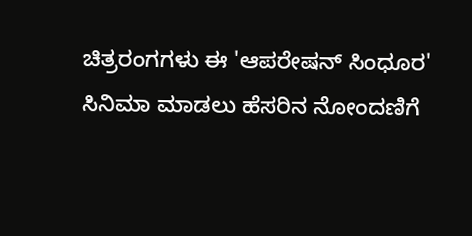ಚಿತ್ರರಂಗಗಳು ಈ 'ಆಪರೇಷನ್ ಸಿಂಧೂರ' ಸಿನಿಮಾ ಮಾಡಲು ಹೆಸರಿನ ನೋಂದಣಿಗೆ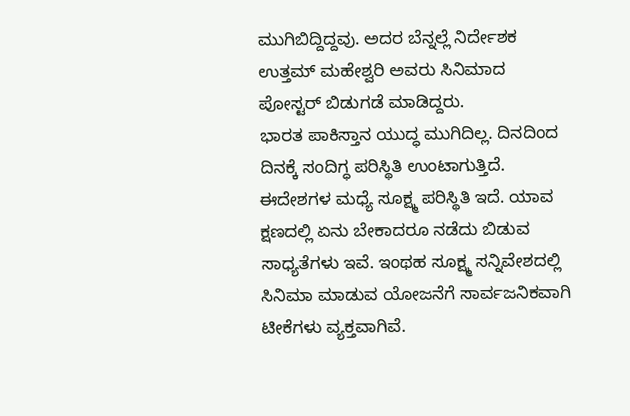ಮುಗಿಬಿದ್ದಿದ್ದವು. ಅದರ ಬೆನ್ನಲ್ಲೆ ನಿರ್ದೇಶಕ ಉತ್ತಮ್ ಮಹೇಶ್ವರಿ ಅವರು ಸಿನಿಮಾದ ಪೋಸ್ಟರ್ ಬಿಡುಗಡೆ ಮಾಡಿದ್ದರು.
ಭಾರತ ಪಾಕಿಸ್ತಾನ ಯುದ್ಧ ಮುಗಿದಿಲ್ಲ. ದಿನದಿಂದ ದಿನಕ್ಕೆ ಸಂದಿಗ್ಧ ಪರಿಸ್ಥಿತಿ ಉಂಟಾಗುತ್ತಿದೆ. ಈದೇಶಗಳ ಮಧ್ಯೆ ಸೂಕ್ಷ್ಮ ಪರಿಸ್ಥಿತಿ ಇದೆ. ಯಾವ ಕ್ಷಣದಲ್ಲಿ ಏನು ಬೇಕಾದರೂ ನಡೆದು ಬಿಡುವ ಸಾಧ್ಯತೆಗಳು ಇವೆ. ಇಂಥಹ ಸೂಕ್ಷ್ಮ ಸನ್ನಿವೇಶದಲ್ಲಿ ಸಿನಿಮಾ ಮಾಡುವ ಯೋಜನೆಗೆ ಸಾರ್ವಜನಿಕವಾಗಿ ಟೀಕೆಗಳು ವ್ಯಕ್ತವಾಗಿವೆ.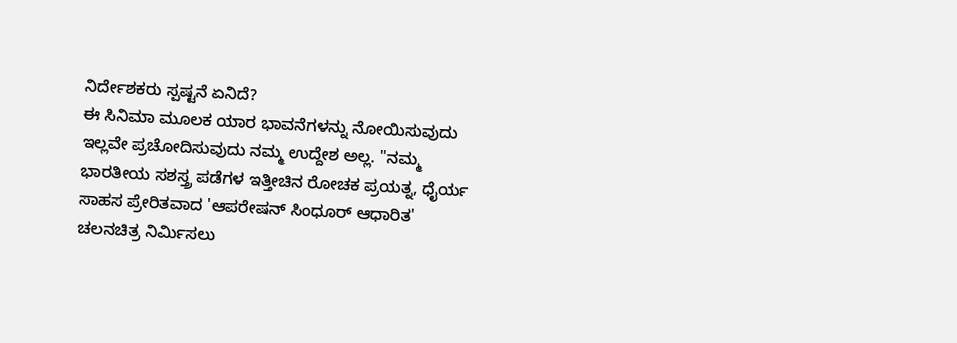ನಿರ್ದೇಶಕರು ಸ್ಪಷ್ಟನೆ ಏನಿದೆ?
ಈ ಸಿನಿಮಾ ಮೂಲಕ ಯಾರ ಭಾವನೆಗಳನ್ನು ನೋಯಿಸುವುದು ಇಲ್ಲವೇ ಪ್ರಚೋದಿಸುವುದು ನಮ್ಮ ಉದ್ದೇಶ ಅಲ್ಲ. "ನಮ್ಮ ಭಾರತೀಯ ಸಶಸ್ತ್ರ ಪಡೆಗಳ ಇತ್ತೀಚಿನ ರೋಚಕ ಪ್ರಯತ್ನ, ಧೈರ್ಯ ಸಾಹಸ ಪ್ರೇರಿತವಾದ 'ಆಪರೇಷನ್ ಸಿಂಧೂರ್ ಆಧಾರಿತ' ಚಲನಚಿತ್ರ ನಿರ್ಮಿಸಲು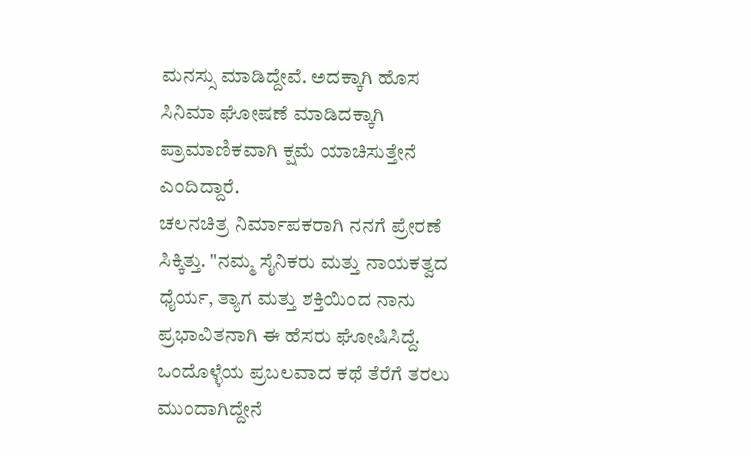ಮನಸ್ಸು ಮಾಡಿದ್ದೇವೆ. ಅದಕ್ಕಾಗಿ ಹೊಸ ಸಿನಿಮಾ ಘೋಷಣೆ ಮಾಡಿದಕ್ಕಾಗಿ ಪ್ರಾಮಾಣಿಕವಾಗಿ ಕ್ಷಮೆ ಯಾಚಿಸುತ್ತೇನೆ ಎಂದಿದ್ದಾರೆ.
ಚಲನಚಿತ್ರ ನಿರ್ಮಾಪಕರಾಗಿ ನನಗೆ ಪ್ರೇರಣೆ ಸಿಕ್ಕಿತ್ತು. "ನಮ್ಮ ಸೈನಿಕರು ಮತ್ತು ನಾಯಕತ್ವದ ಧೈರ್ಯ, ತ್ಯಾಗ ಮತ್ತು ಶಕ್ತಿಯಿಂದ ನಾನು ಪ್ರಭಾವಿತನಾಗಿ ಈ ಹೆಸರು ಘೋಷಿಸಿದ್ದೆ. ಒಂದೊಳ್ಳೆಯ ಪ್ರಬಲವಾದ ಕಥೆ ತೆರೆಗೆ ತರಲು ಮುಂದಾಗಿದ್ದೇನೆ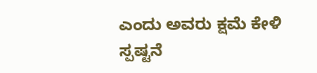ಎಂದು ಅವರು ಕ್ಷಮೆ ಕೇಳಿ ಸ್ಪಷ್ಟನೆ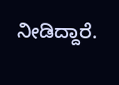ನೀಡಿದ್ದಾರೆ.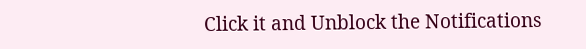Click it and Unblock the Notifications